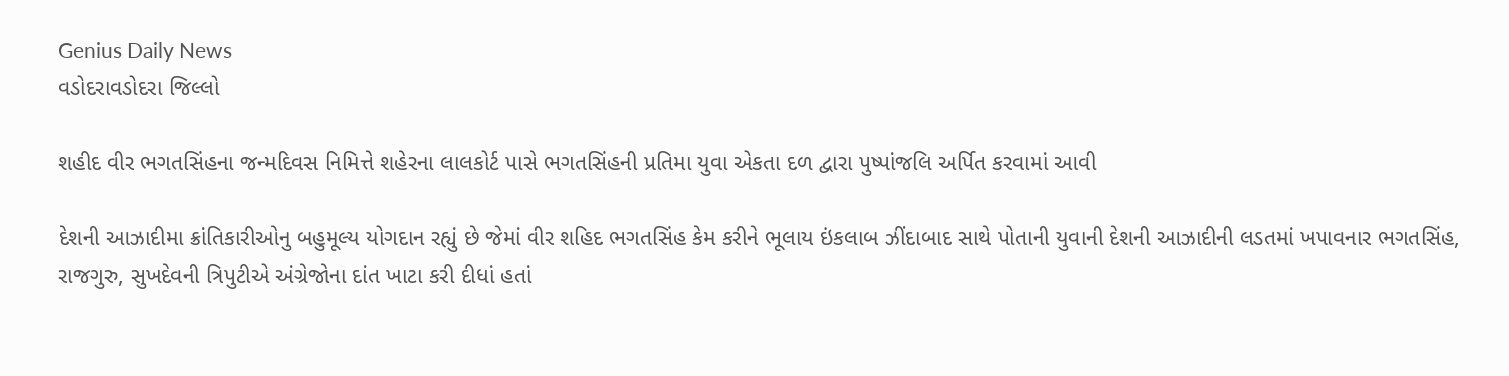Genius Daily News
વડોદરાવડોદરા જિલ્લો

શહીદ વીર ભગતસિંહના જન્મદિવસ નિમિત્તે શહેરના લાલકોર્ટ પાસે ભગતસિંહની પ્રતિમા યુવા એકતા દળ દ્વારા પુષ્પાંજલિ અર્પિત કરવામાં આવી

દેશની આઝાદીમા ક્રાંતિકારીઓનુ બહુમૂલ્ય યોગદાન રહ્યું છે જેમાં વીર શહિદ ભગતસિંહ કેમ કરીને ભૂલાય ઇંકલાબ ઝીંદાબાદ સાથે પોતાની યુવાની દેશની આઝાદીની લડતમાં ખપાવનાર ભગતસિંહ, રાજગુરુ, સુખદેવની ત્રિપુટીએ અંગ્રેજોના દાંત ખાટા કરી દીધાં હતાં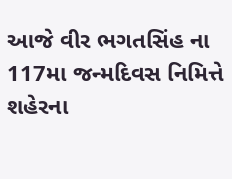આજે વીર ભગતસિંહ ના 117મા જન્મદિવસ નિમિત્તે શહેરના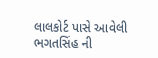લાલકોર્ટ પાસે આવેલી ભગતસિંહ ની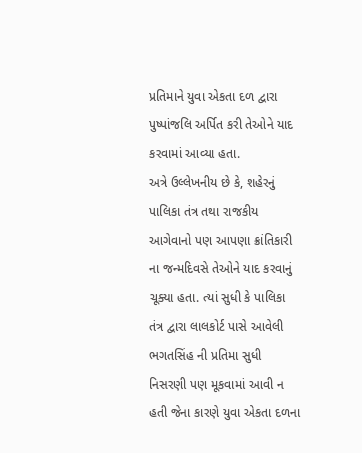પ્રતિમાને યુવા એકતા દળ દ્વારા પુષ્પાંજલિ અર્પિત કરી તેઓને યાદ કરવામાં આવ્યા હતા.
અત્રે ઉલ્લેખનીય છે કે, શહેરનું પાલિકા તંત્ર તથા રાજકીય આગેવાનો પણ આપણા ક્રાંતિકારી ના જન્મદિવસે તેઓને યાદ કરવાનું ચૂક્યા હતા. ત્યાં સુધી કે પાલિકા તંત્ર દ્વારા લાલકોર્ટ પાસે આવેલી ભગતસિંહ ની પ્રતિમા સુધી નિસરણી પણ મૂકવામાં આવી ન હતી જેના કારણે યુવા એકતા દળના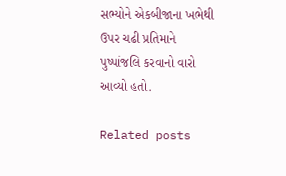સભ્યોને એકબીજાના ખભેથી ઉપર ચઢી પ્રતિમાને પુષ્પાંજલિ કરવાનો વારો આવ્યો હતો.

Related posts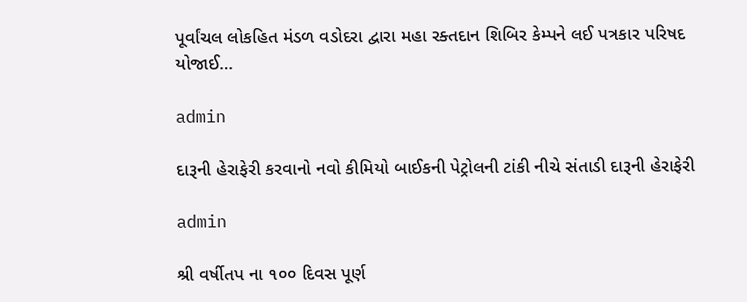પૂર્વાંચલ લોકહિત મંડળ વડોદરા દ્વારા મહા રક્તદાન શિબિર કેમ્પને લઈ પત્રકાર પરિષદ યોજાઈ…

admin

દારૂની હેરાફેરી કરવાનો નવો કીમિયો બાઈકની પેટ્રોલની ટાંકી નીચે સંતાડી દારૂની હેરાફેરી

admin

શ્રી વર્ષીતપ ના ૧૦૦ દિવસ પૂર્ણ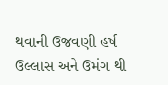થવાની ઉજવણી હર્ષ ઉલ્લાસ અને ઉમંગ થી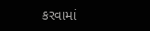કરવામાં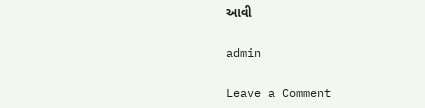આવી

admin

Leave a Comment